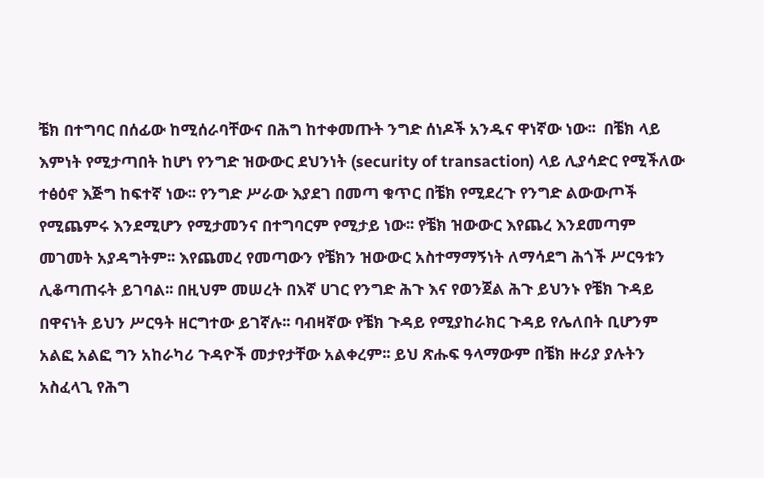ቼክ በተግባር በሰፊው ከሚሰራባቸውና በሕግ ከተቀመጡት ንግድ ሰነዶች አንዱና ዋነኛው ነው፡፡  በቼክ ላይ እምነት የሚታጣበት ከሆነ የንግድ ዝውውር ደህንነት (security of transaction) ላይ ሊያሳድር የሚችለው ተፅዕኖ እጅግ ከፍተኛ ነው፡፡ የንግድ ሥራው እያደገ በመጣ ቁጥር በቼክ የሚደረጉ የንግድ ልውውጦች የሚጨምሩ እንደሚሆን የሚታመንና በተግባርም የሚታይ ነው፡፡ የቼክ ዝውውር እየጨረ እንደመጣም መገመት አያዳግትም፡፡ እየጨመረ የመጣውን የቼክን ዝውውር አስተማማኝነት ለማሳደግ ሕጎች ሥርዓቱን ሊቆጣጠሩት ይገባል፡፡ በዚህም መሠረት በእኛ ሀገር የንግድ ሕጉ እና የወንጀል ሕጉ ይህንኑ የቼክ ጉዳይ በዋናነት ይህን ሥርዓት ዘርግተው ይገኛሉ፡፡ ባብዛኛው የቼክ ጉዳይ የሚያከራክር ጉዳይ የሌለበት ቢሆንም አልፎ አልፎ ግን አከራካሪ ጉዳዮች መታየታቸው አልቀረም፡፡ ይህ ጽሑፍ ዓላማውም በቼክ ዙሪያ ያሉትን አስፈላጊ የሕግ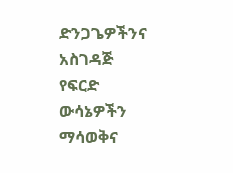ድንጋጌዎችንና አስገዳጅ የፍርድ ውሳኔዎችን ማሳወቅና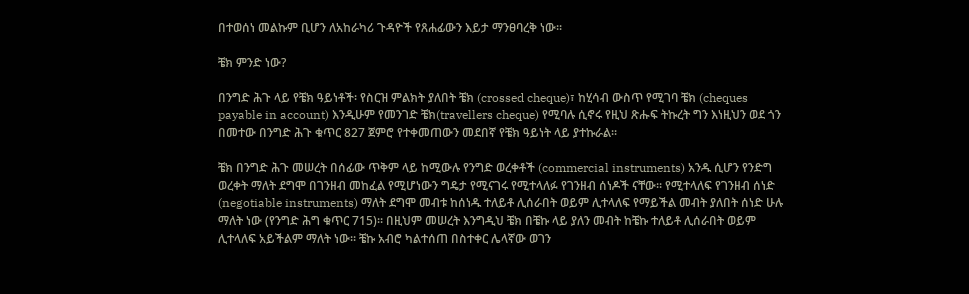በተወሰነ መልኩም ቢሆን ለአከራካሪ ጉዳዮች የጸሐፊውን እይታ ማንፀባረቅ ነው፡፡

ቼክ ምንድ ነው?

በንግድ ሕጉ ላይ የቼክ ዓይነቶች፡ የስርዝ ምልክት ያለበት ቼክ (crossed cheque)፣ ከሂሳብ ውስጥ የሚገባ ቼክ (cheques payable in account) እንዲሁም የመንገድ ቼክ(travellers cheque) የሚባሉ ሲኖሩ የዚህ ጽሑፍ ትኩረት ግን እነዚህን ወደ ጎን በመተው በንግድ ሕጉ ቁጥር 827 ጀምሮ የተቀመጠውን መደበኛ የቼክ ዓይነት ላይ ያተኩራል፡፡

ቼክ በንግድ ሕጉ መሠረት በሰፊው ጥቅም ላይ ከሚውሉ የንግድ ወረቀቶች (commercial instruments) አንዱ ሲሆን የንድግ ወረቀት ማለት ደግሞ በገንዘብ መከፈል የሚሆነውን ግዴታ የሚናገሩ የሚተላለፉ የገንዘብ ሰነዶች ናቸው፡፡ የሚተላለፍ የገንዘብ ሰነድ (negotiable instruments) ማለት ደግሞ መብቱ ከሰነዱ ተለይቶ ሊሰራበት ወይም ሊተላለፍ የማይችል መብት ያለበት ሰነድ ሁሉ ማለት ነው (የንግድ ሕግ ቁጥር 715)፡፡ በዚህም መሠረት እንግዲህ ቼክ በቼኩ ላይ ያለን መብት ከቼኩ ተለይቶ ሊሰራበት ወይም ሊተላለፍ አይችልም ማለት ነው፡፡ ቼኩ አብሮ ካልተሰጠ በስተቀር ሌላኛው ወገን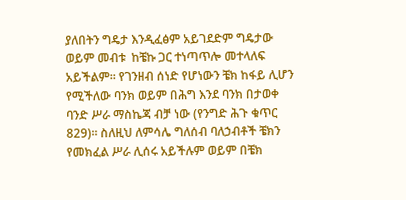ያለበትን ግዴታ እንዲፈፅም አይገደድም ግዴታው ወይም መብቱ  ከቼኩ ጋር ተነጣጥሎ መተላለፍ አይችልም፡፡ የገንዘብ ሰነድ የሆነውን ቼክ ከፋይ ሊሆን የሚችለው ባንክ ወይም በሕግ እንደ ባንክ በታወቀ ባንድ ሥራ ማስኬጃ ብቻ ነው (የንግድ ሕጉ ቁጥር 829)፡፡ ስለዚህ ለምሳሌ ግለሰብ ባለኃብቶች ቼክን የመክፈል ሥራ ሊሰሩ አይችሉም ወይም በቼክ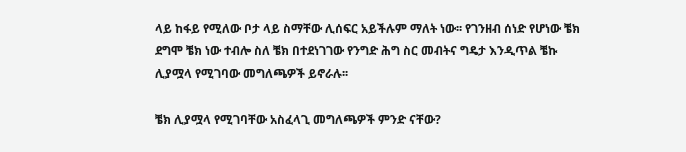ላይ ከፋይ የሚለው ቦታ ላይ ስማቸው ሊሰፍር አይችሉም ማለት ነው፡፡ የገንዘብ ሰነድ የሆነው ቼክ ደግሞ ቼክ ነው ተብሎ ስለ ቼክ በተደነገገው የንግድ ሕግ ስር መብትና ግዴታ እንዲጥል ቼኩ ሊያሟላ የሚገባው መግለጫዎች ይኖራሉ፡፡

ቼክ ሊያሟላ የሚገባቸው አስፈላጊ መግለጫዎች ምንድ ናቸው?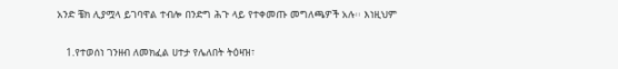አንድ ቼክ ሊያሟላ ይገባዋል ተብሎ በንድግ ሕጉ ላይ የተቀመጡ መግለጫዎች አሉ፡፡ እነዚህም

   1.የተወሰነ ገንዘብ ለመክፈል ሀተታ የሌለበት ትዕዛዝ፣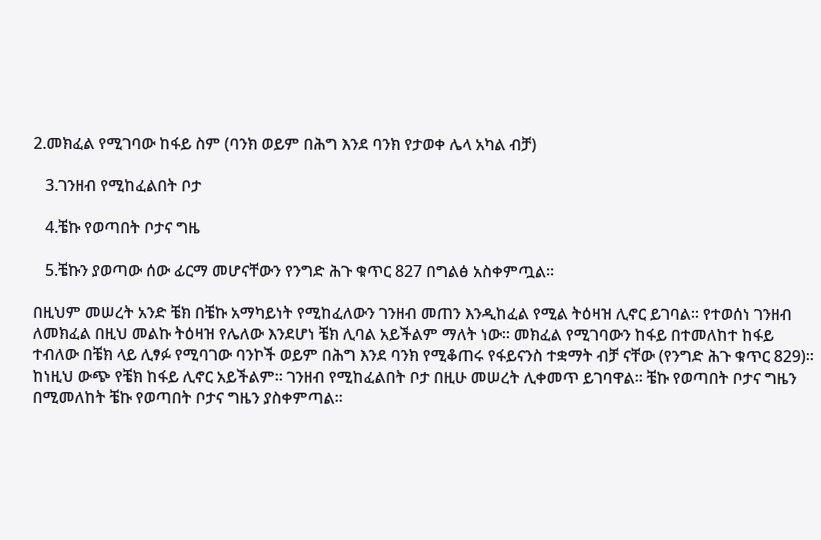2.መክፈል የሚገባው ከፋይ ስም (ባንክ ወይም በሕግ እንደ ባንክ የታወቀ ሌላ አካል ብቻ)

   3.ገንዘብ የሚከፈልበት ቦታ

   4.ቼኩ የወጣበት ቦታና ግዜ

   5.ቼኩን ያወጣው ሰው ፊርማ መሆናቸውን የንግድ ሕጉ ቁጥር 827 በግልፅ አስቀምጧል፡፡

በዚህም መሠረት አንድ ቼክ በቼኩ አማካይነት የሚከፈለውን ገንዘብ መጠን እንዲከፈል የሚል ትዕዛዝ ሊኖር ይገባል፡፡ የተወሰነ ገንዘብ ለመክፈል በዚህ መልኩ ትዕዛዝ የሌለው እንደሆነ ቼክ ሊባል አይችልም ማለት ነው፡፡ መክፈል የሚገባውን ከፋይ በተመለከተ ከፋይ ተብለው በቼክ ላይ ሊፃፉ የሚባገው ባንኮች ወይም በሕግ እንደ ባንክ የሚቆጠሩ የፋይናንስ ተቋማት ብቻ ናቸው (የንግድ ሕጉ ቁጥር 829)፡፡ ከነዚህ ውጭ የቼክ ከፋይ ሊኖር አይችልም፡፡ ገንዘብ የሚከፈልበት ቦታ በዚሁ መሠረት ሊቀመጥ ይገባዋል፡፡ ቼኩ የወጣበት ቦታና ግዜን በሚመለከት ቼኩ የወጣበት ቦታና ግዜን ያስቀምጣል፡፡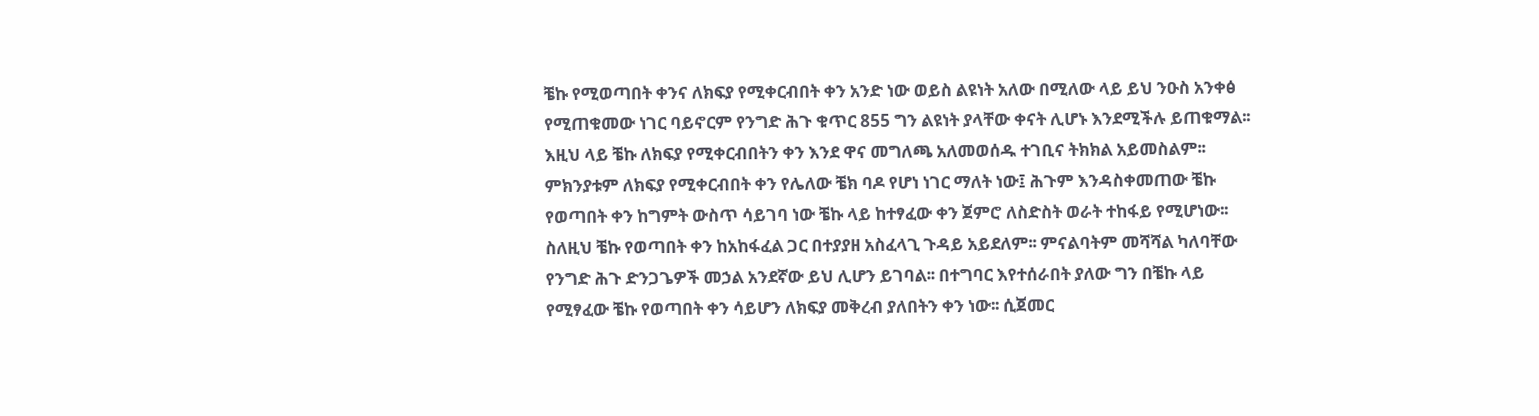ቼኩ የሚወጣበት ቀንና ለክፍያ የሚቀርብበት ቀን አንድ ነው ወይስ ልዩነት አለው በሚለው ላይ ይህ ንዑስ አንቀፅ የሚጠቁመው ነገር ባይኖርም የንግድ ሕጉ ቁጥር 855 ግን ልዩነት ያላቸው ቀናት ሊሆኑ እንደሚችሉ ይጠቁማል፡፡ እዚህ ላይ ቼኩ ለክፍያ የሚቀርብበትን ቀን እንደ ዋና መግለጫ አለመወሰዱ ተገቢና ትክክል አይመስልም፡፡ ምክንያቱም ለክፍያ የሚቀርብበት ቀን የሌለው ቼክ ባዶ የሆነ ነገር ማለት ነው፤ ሕጉም እንዳስቀመጠው ቼኩ የወጣበት ቀን ከግምት ውስጥ ሳይገባ ነው ቼኩ ላይ ከተፃፈው ቀን ጀምሮ ለስድስት ወራት ተከፋይ የሚሆነው፡፡ ስለዚህ ቼኩ የወጣበት ቀን ከአከፋፈል ጋር በተያያዘ አስፈላጊ ጉዳይ አይደለም፡፡ ምናልባትም መሻሻል ካለባቸው የንግድ ሕጉ ድንጋጌዎች መኃል አንደኛው ይህ ሊሆን ይገባል፡፡ በተግባር እየተሰራበት ያለው ግን በቼኩ ላይ የሚፃፈው ቼኩ የወጣበት ቀን ሳይሆን ለክፍያ መቅረብ ያለበትን ቀን ነው፡፡ ሲጀመር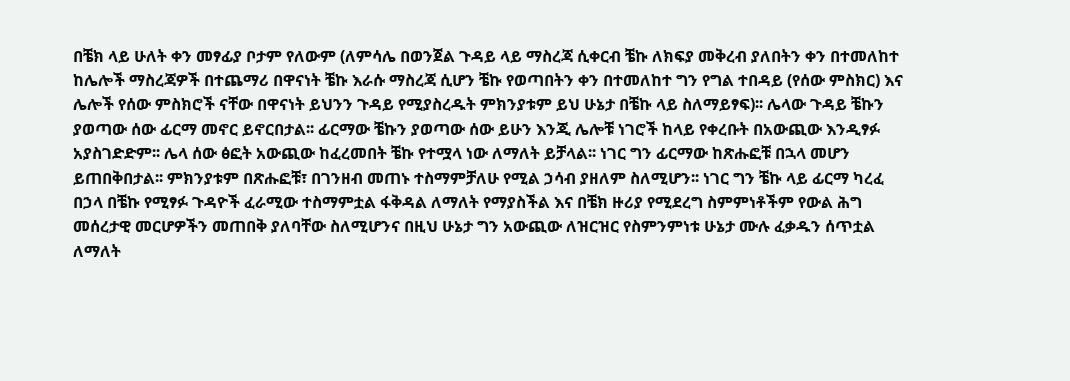በቼክ ላይ ሁለት ቀን መፃፊያ ቦታም የለውም (ለምሳሌ በወንጀል ጉዳይ ላይ ማስረጃ ሲቀርብ ቼኩ ለክፍያ መቅረብ ያለበትን ቀን በተመለከተ ከሌሎች ማስረጃዎች በተጨማሪ በዋናነት ቼኩ እራሱ ማስረጃ ሲሆን ቼኩ የወጣበትን ቀን በተመለከተ ግን የግል ተበዳይ (የሰው ምስክር) እና ሌሎች የሰው ምስክሮች ናቸው በዋናነት ይህንን ጉዳይ የሚያስረዱት ምክንያቱም ይህ ሁኔታ በቼኩ ላይ ስለማይፃፍ)፡፡ ሌላው ጉዳይ ቼኩን ያወጣው ሰው ፊርማ መኖር ይኖርበታል፡፡ ፊርማው ቼኩን ያወጣው ሰው ይሁን እንጂ ሌሎቹ ነገሮች ከላይ የቀረቡት በአውጪው እንዲፃፉ አያስገድድም፡፡ ሌላ ሰው ፅፎት አውጪው ከፈረመበት ቼኩ የተሟላ ነው ለማለት ይቻላል፡፡ ነገር ግን ፊርማው ከጽሑፎቹ በኋላ መሆን ይጠበቅበታል፡፡ ምክንያቱም በጽሑፎቹ፣ በገንዘብ መጠኑ ተስማምቻለሁ የሚል ኃሳብ ያዘለም ስለሚሆን፡፡ ነገር ግን ቼኩ ላይ ፊርማ ካረፈ በኃላ በቼኩ የሚፃፉ ጉዳዮች ፈራሚው ተስማምቷል ፋቅዳል ለማለት የማያስችል እና በቼክ ዙሪያ የሚደረግ ስምምነቶችም የውል ሕግ መሰረታዊ መርሆዎችን መጠበቅ ያለባቸው ስለሚሆንና በዚህ ሁኔታ ግን አውጪው ለዝርዝር የስምንምነቱ ሁኔታ ሙሉ ፈቃዱን ሰጥቷል ለማለት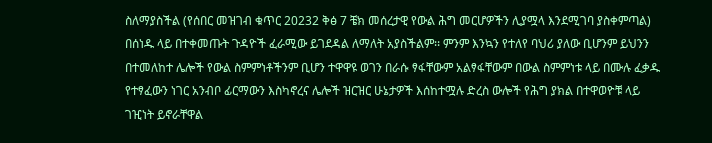ስለማያስችል (የሰበር መዝገብ ቁጥር 20232 ቅፅ 7 ቼክ መሰረታዊ የውል ሕግ መርሆዎችን ሊያሟላ እንደሚገባ ያስቀምጣል) በሰነዱ ላይ በተቀመጡት ጉዳዮች ፈራሚው ይገደዳል ለማለት አያስችልም፡፡ ምንም እንኳን የተለየ ባህሪ ያለው ቢሆንም ይህንን በተመለከተ ሌሎች የውል ስምምነቶችንም ቢሆን ተዋዋዩ ወገን በራሱ ፃፋቸውም አልፃፋቸውም በውል ስምምነቱ ላይ በሙሉ ፈቃዱ የተፃፈውን ነገር አንብቦ ፊርማውን እስካኖረና ሌሎች ዝርዝር ሁኔታዎች እሰከተሟሉ ድረስ ውሎች የሕግ ያክል በተዋወዮቹ ላይ ገዢነት ይኖራቸዋል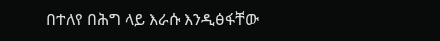በተለየ በሕግ ላይ እራሱ እንዲፅፋቸው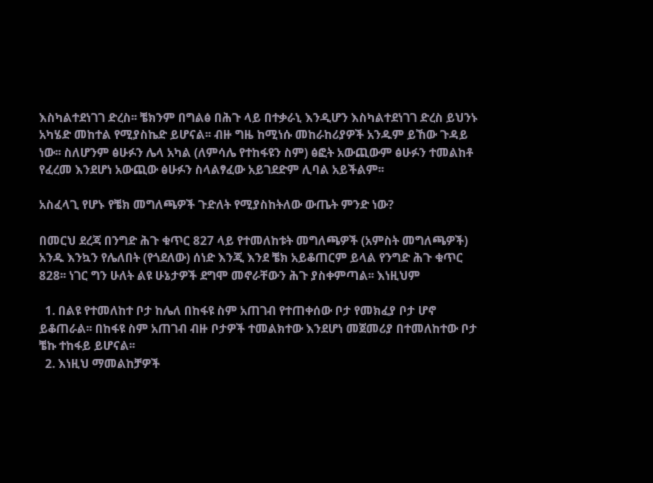እስካልተደነገገ ድረስ፡፡ ቼክንም በግልፅ በሕጉ ላይ በተቃራኒ እንዲሆን እስካልተደነገገ ድረስ ይህንኑ አካሄድ መከተል የሚያስኬድ ይሆናል፡፡ ብዙ ግዜ ከሚነሱ መከራከሪያዎች አንዱም ይኸው ጉዳይ ነው፡፡ ስለሆንም ፅሁፉን ሌላ አካል (ለምሳሌ የተከፋዩን ስም) ፅፎት አውጪውም ፅሁፉን ተመልከቶ የፈረመ እንደሆነ አውጪው ፅሁፉን ስላልፃፈው አይገደድም ሊባል አይችልም፡፡

አስፈላጊ የሆኑ የቼክ መግለጫዎች ጉድለት የሚያስከትለው ውጤት ምንድ ነው?

በመርህ ደረጃ በንግድ ሕጉ ቁጥር 827 ላይ የተመለከቱት መግለጫዎች (አምስት መግለጫዎች) አንዱ እንኳን የሌለበት (የጎደለው) ሰነድ እንጂ እንደ ቼክ አይቆጠርም ይላል የንግድ ሕጉ ቁጥር 828፡፡ ነገር ግን ሁለት ልዩ ሁኔታዎች ደግሞ መኖራቸውን ሕጉ ያስቀምጣል፡፡ እነዚህም

  1. በልዩ የተመለከተ ቦታ ከሌለ በከፋዩ ስም አጠገብ የተጠቀሰው ቦታ የመክፈያ ቦታ ሆኖ ይቆጠራል፡፡ በከፋዩ ስም አጠገብ ብዙ ቦታዎች ተመልክተው እንደሆነ መጀመሪያ በተመለከተው ቦታ ቼኩ ተከፋይ ይሆናል፡፡
  2. እነዚህ ማመልከቻዎች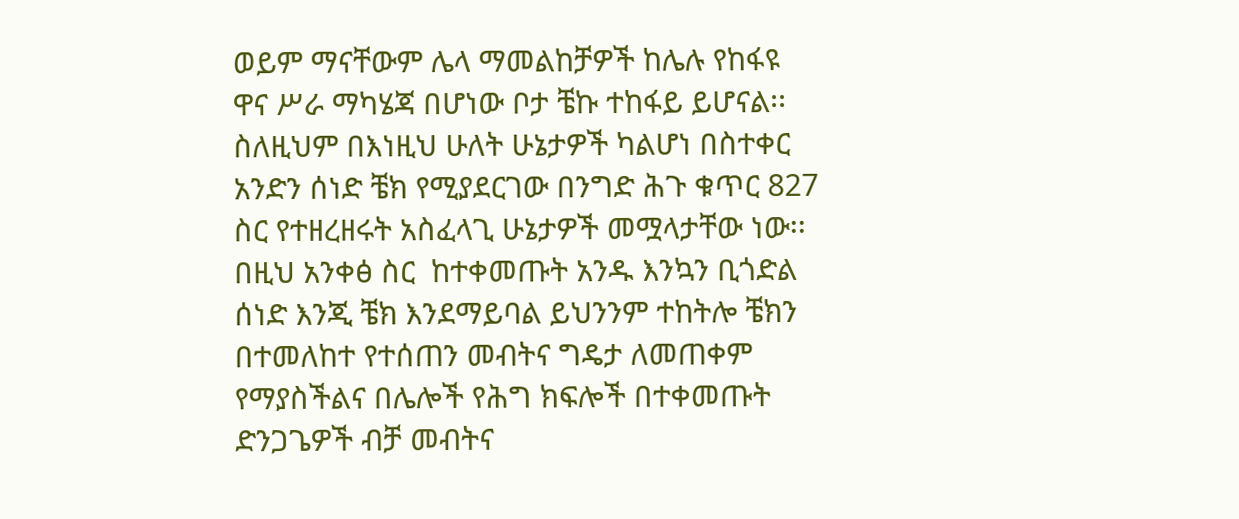ወይም ማናቸውም ሌላ ማመልከቻዎች ከሌሉ የከፋዩ ዋና ሥራ ማካሄጃ በሆነው ቦታ ቼኩ ተከፋይ ይሆናል፡፡ ስለዚህም በእነዚህ ሁለት ሁኔታዎች ካልሆነ በስተቀር አንድን ሰነድ ቼክ የሚያደርገው በንግድ ሕጉ ቁጥር 827 ስር የተዘረዘሩት አስፈላጊ ሁኔታዎች መሟላታቸው ነው፡፡ በዚህ አንቀፅ ስር  ከተቀመጡት አንዱ እንኳን ቢጎድል ሰነድ እንጂ ቼክ እንደማይባል ይህንንም ተከትሎ ቼክን በተመለከተ የተሰጠን መብትና ግዴታ ለመጠቀም የማያስችልና በሌሎች የሕግ ክፍሎች በተቀመጡት ድንጋጌዎች ብቻ መብትና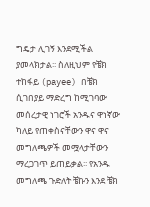ግዴታ ሊገኝ እንደሚችል ያመላክታል፡፡ ስለዚህም የቼክ ተከፋይ (payee) በቼክ ሲገበያይ ማድረግ ከሚገባው መሰረታዊ ነገሮች አንዱና ዋነኛው ካለይ የጠቀስናቸውን ዋና ዋና መግለጫዎች መሟላታቸውን ማረጋገጥ ይጠይቃል፡፡ የአንዱ መግለጫ ጉድለት ቼኩን እንደ ቼክ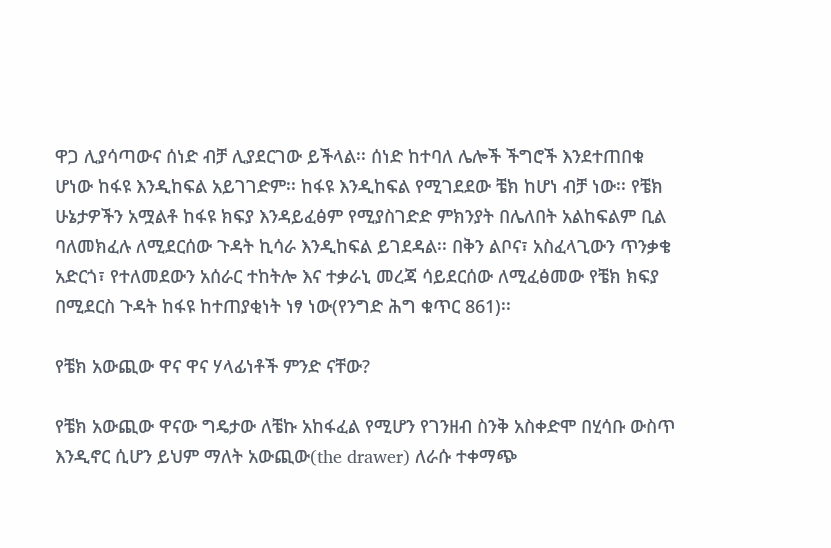ዋጋ ሊያሳጣውና ሰነድ ብቻ ሊያደርገው ይችላል፡፡ ሰነድ ከተባለ ሌሎች ችግሮች እንደተጠበቁ ሆነው ከፋዩ እንዲከፍል አይገገድም፡፡ ከፋዩ እንዲከፍል የሚገደደው ቼክ ከሆነ ብቻ ነው፡፡ የቼክ ሁኔታዎችን አሟልቶ ከፋዩ ክፍያ እንዳይፈፅም የሚያስገድድ ምክንያት በሌለበት አልከፍልም ቢል ባለመክፈሉ ለሚደርሰው ጉዳት ኪሳራ እንዲከፍል ይገደዳል፡፡ በቅን ልቦና፣ አስፈላጊውን ጥንቃቄ አድርጎ፣ የተለመደውን አሰራር ተከትሎ እና ተቃራኒ መረጃ ሳይደርሰው ለሚፈፅመው የቼክ ክፍያ በሚደርስ ጉዳት ከፋዩ ከተጠያቂነት ነፃ ነው(የንግድ ሕግ ቁጥር 861)፡፡

የቼክ አውጪው ዋና ዋና ሃላፊነቶች ምንድ ናቸው?

የቼክ አውጪው ዋናው ግዴታው ለቼኩ አከፋፈል የሚሆን የገንዘብ ስንቅ አስቀድሞ በሂሳቡ ውስጥ እንዲኖር ሲሆን ይህም ማለት አውጪው(the drawer) ለራሱ ተቀማጭ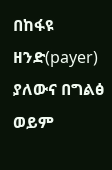በከፋዩ ዘንድ(payer) ያለውና በግልፅ ወይም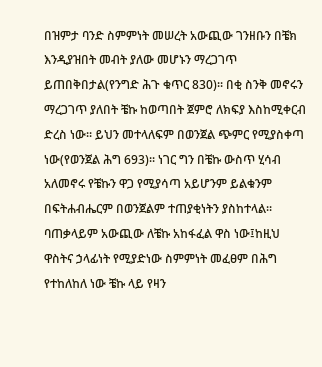በዝምታ ባንድ ስምምነት መሠረት አውጪው ገንዘቡን በቼክ እንዲያዝበት መብት ያለው መሆኑን ማረጋገጥ ይጠበቅበታል(የንግድ ሕጉ ቁጥር 830)፡፡ በቂ ስንቅ መኖሩን ማረጋገጥ ያለበት ቼኩ ከወጣበት ጀምሮ ለክፍያ እስከሚቀርብ ድረስ ነው፡፡ ይህን መተላለፍም በወንጀል ጭምር የሚያስቀጣ ነው(የወንጀል ሕግ 693)፡፡ ነገር ግን በቼኩ ውስጥ ሂሳብ አለመኖሩ የቼኩን ዋጋ የሚያሳጣ አይሆንም ይልቁንም በፍትሐብሔርም በወንጀልም ተጠያቂነትን ያስከተላል፡፡ ባጠቃላይም አውጪው ለቼኩ አከፋፈል ዋስ ነው፤ከዚህ ዋስትና ኃላፊነት የሚያድነው ስምምነት መፈፀም በሕግ የተከለከለ ነው ቼኩ ላይ የዛን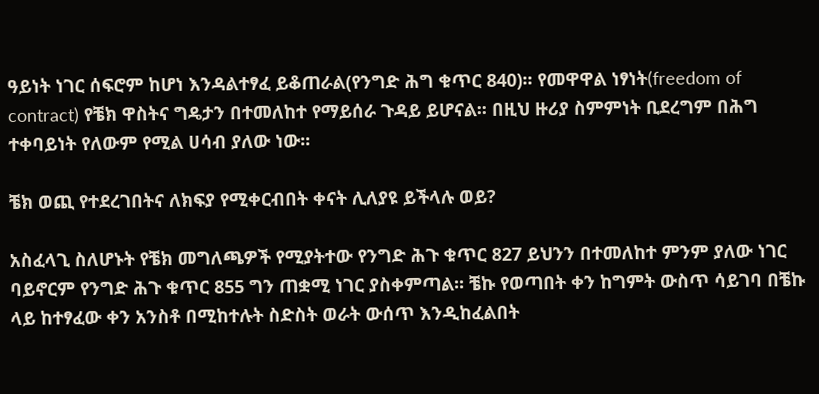ዓይነት ነገር ሰፍሮም ከሆነ እንዳልተፃፈ ይቆጠራል(የንግድ ሕግ ቁጥር 840)፡፡ የመዋዋል ነፃነት(freedom of contract) የቼክ ዋስትና ግዴታን በተመለከተ የማይሰራ ጉዳይ ይሆናል፡፡ በዚህ ዙሪያ ስምምነት ቢደረግም በሕግ ተቀባይነት የለውም የሚል ሀሳብ ያለው ነው፡፡

ቼክ ወጪ የተደረገበትና ለክፍያ የሚቀርብበት ቀናት ሊለያዩ ይችላሉ ወይ?

አስፈላጊ ስለሆኑት የቼክ መግለጫዎች የሚያትተው የንግድ ሕጉ ቁጥር 827 ይህንን በተመለከተ ምንም ያለው ነገር ባይኖርም የንግድ ሕጉ ቁጥር 855 ግን ጠቋሚ ነገር ያስቀምጣል፡፡ ቼኩ የወጣበት ቀን ከግምት ውስጥ ሳይገባ በቼኩ ላይ ከተፃፈው ቀን አንስቶ በሚከተሉት ስድስት ወራት ውሰጥ እንዲከፈልበት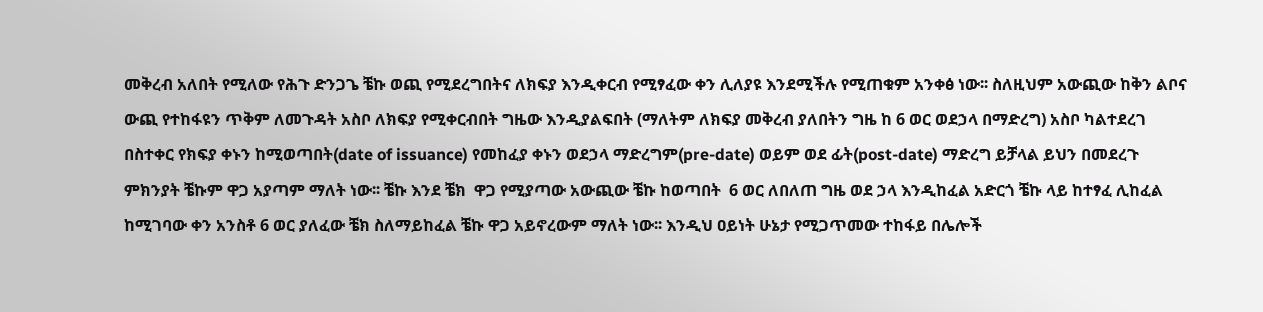መቅረብ አለበት የሚለው የሕጉ ድንጋጌ ቼኩ ወጪ የሚደረግበትና ለክፍያ እንዲቀርብ የሚፃፈው ቀን ሊለያዩ እንደሚችሉ የሚጠቁም አንቀፅ ነው፡፡ ስለዚህም አውጪው ከቅን ልቦና ውጪ የተከፋዩን ጥቅም ለመጉዳት አስቦ ለክፍያ የሚቀርብበት ግዜው እንዲያልፍበት (ማለትም ለክፍያ መቅረብ ያለበትን ግዜ ከ 6 ወር ወደኃላ በማድረግ) አስቦ ካልተደረገ በስተቀር የክፍያ ቀኑን ከሚወጣበት(date of issuance) የመከፈያ ቀኑን ወደኃላ ማድረግም(pre-date) ወይም ወደ ፊት(post-date) ማድረግ ይቻላል ይህን በመደረጉ ምክንያት ቼኩም ዋጋ አያጣም ማለት ነው፡፡ ቼኩ እንደ ቼክ  ዋጋ የሚያጣው አውጪው ቼኩ ከወጣበት  6 ወር ለበለጠ ግዜ ወደ ኃላ እንዲከፈል አድርጎ ቼኩ ላይ ከተፃፈ ሊከፈል ከሚገባው ቀን አንስቶ 6 ወር ያለፈው ቼክ ስለማይከፈል ቼኩ ዋጋ አይኖረውም ማለት ነው፡፡ እንዲህ ዐይነት ሁኔታ የሚጋጥመው ተከፋይ በሌሎች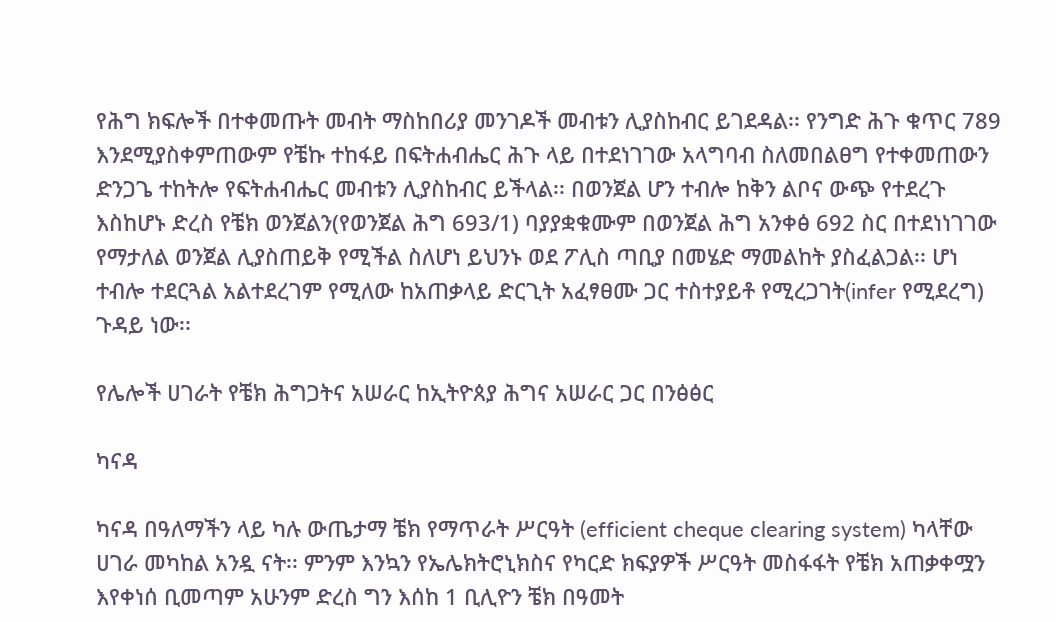የሕግ ክፍሎች በተቀመጡት መብት ማስከበሪያ መንገዶች መብቱን ሊያስከብር ይገደዳል፡፡ የንግድ ሕጉ ቁጥር 789 እንደሚያስቀምጠውም የቼኩ ተከፋይ በፍትሐብሔር ሕጉ ላይ በተደነገገው አላግባብ ስለመበልፀግ የተቀመጠውን ድንጋጌ ተከትሎ የፍትሐብሔር መብቱን ሊያስከብር ይችላል፡፡ በወንጀል ሆን ተብሎ ከቅን ልቦና ውጭ የተደረጉ እስከሆኑ ድረስ የቼክ ወንጀልን(የወንጀል ሕግ 693/1) ባያያቋቁሙም በወንጀል ሕግ አንቀፅ 692 ስር በተደነነገገው የማታለል ወንጀል ሊያስጠይቅ የሚችል ስለሆነ ይህንኑ ወደ ፖሊስ ጣቢያ በመሄድ ማመልከት ያስፈልጋል፡፡ ሆነ ተብሎ ተደርጓል አልተደረገም የሚለው ከአጠቃላይ ድርጊት አፈፃፀሙ ጋር ተስተያይቶ የሚረጋገት(infer የሚደረግ) ጉዳይ ነው፡፡

የሌሎች ሀገራት የቼክ ሕግጋትና አሠራር ከኢትዮጰያ ሕግና አሠራር ጋር በንፅፅር

ካናዳ

ካናዳ በዓለማችን ላይ ካሉ ውጤታማ ቼክ የማጥራት ሥርዓት (efficient cheque clearing system) ካላቸው ሀገራ መካከል አንዷ ናት፡፡ ምንም እንኳን የኤሌክትሮኒክስና የካርድ ክፍያዎች ሥርዓት መስፋፋት የቼክ አጠቃቀሟን እየቀነሰ ቢመጣም አሁንም ድረስ ግን እሰከ 1 ቢሊዮን ቼክ በዓመት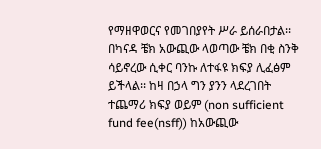የማዘዋወርና የመገበያየት ሥራ ይሰራበታል፡፡ በካናዳ ቼክ አውጪው ላወጣው ቼክ በቂ ስንቅ ሳይኖረው ሲቀር ባንኩ ለተፋዩ ክፍያ ሊፈፅም ይችላል፡፡ ከዛ በኃላ ግን ያንን ላደረገበት ተጨማሪ ክፍያ ወይም (non sufficient fund fee(nsff)) ከአውጪው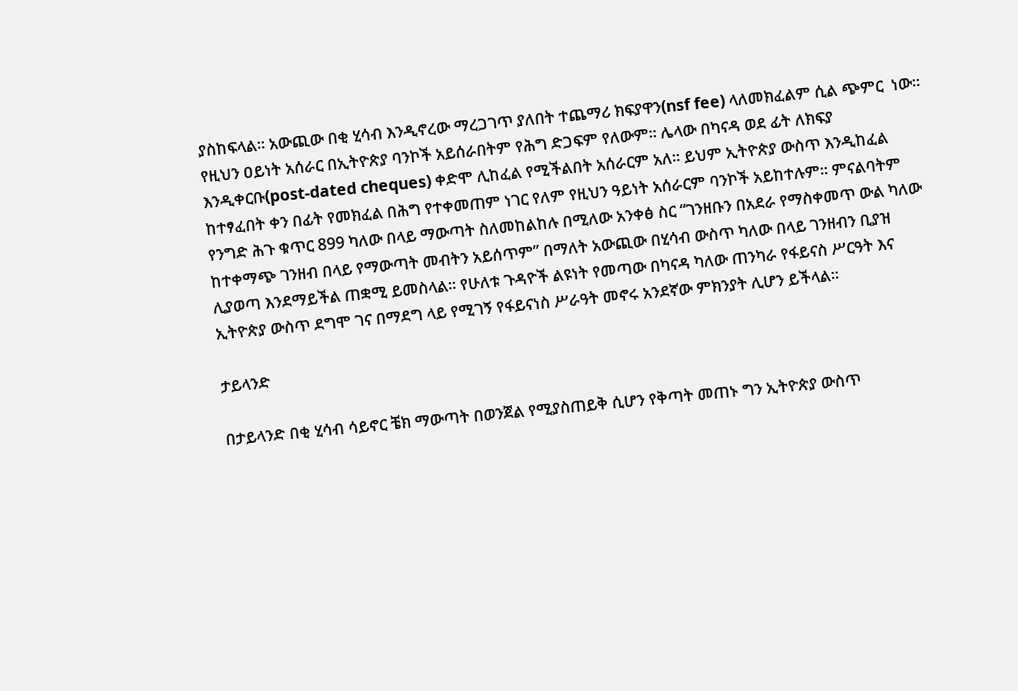ያስከፍላል፡፡ አውጪው በቂ ሂሳብ እንዲኖረው ማረጋገጥ ያለበት ተጨማሪ ክፍያዋን(nsf fee) ላለመክፈልም ሲል ጭምር  ነው፡፡ የዚህን ዐይነት አሰራር በኢትዮጵያ ባንኮች አይሰራበትም የሕግ ድጋፍም የለውም፡፡ ሌላው በካናዳ ወደ ፊት ለክፍያ እንዲቀርቡ(post-dated cheques) ቀድሞ ሊከፈል የሚችልበት አሰራርም አለ፡፡ ይህም ኢትዮጵያ ውስጥ እንዲከፈል ከተፃፈበት ቀን በፊት የመክፈል በሕግ የተቀመጠም ነገር የለም የዚህን ዓይነት አሰራርም ባንኮች አይከተሉም፡፡ ምናልባትም የንግድ ሕጉ ቁጥር 899 ካለው በላይ ማውጣት ስለመከልከሉ በሚለው አንቀፅ ስር “ገንዘቡን በአደራ የማስቀመጥ ውል ካለው ከተቀማጭ ገንዘብ በላይ የማውጣት መብትን አይሰጥም” በማለት አውጪው በሂሳብ ውስጥ ካለው በላይ ገንዘብን ቢያዝ ሊያወጣ እንደማይችል ጠቋሚ ይመስላል፡፡ የሁለቱ ጉዳዮች ልዩነት የመጣው በካናዳ ካለው ጠንካራ የፋይናስ ሥርዓት እና ኢትዮጵያ ውስጥ ደግሞ ገና በማደግ ላይ የሚገኝ የፋይናነስ ሥራዓት መኖሩ አንደኛው ምክንያት ሊሆን ይችላል፡፡

ታይላንድ

በታይላንድ በቂ ሂሳብ ሳይኖር ቼክ ማውጣት በወንጀል የሚያስጠይቅ ሲሆን የቅጣት መጠኑ ግን ኢትዮጵያ ውስጥ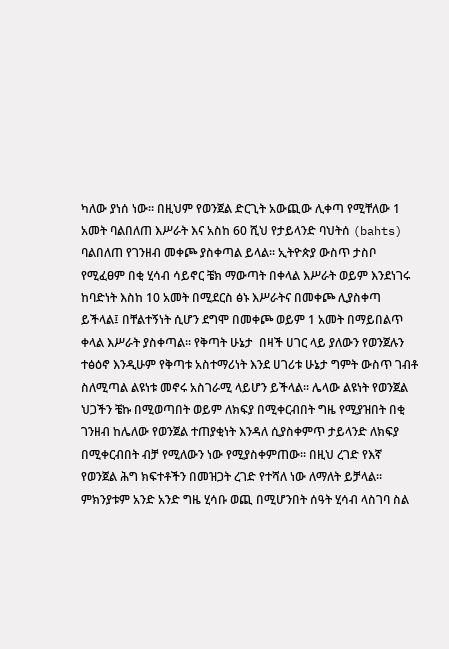ካለው ያነሰ ነው፡፡ በዚህም የወንጀል ድርጊት አውጪው ሊቀጣ የሚቸለው 1 አመት ባልበለጠ እሥራት እና አስከ 60 ሺህ የታይላንድ ባህትሰ (bahts) ባልበለጠ የገንዘብ መቀጮ ያስቀጣል ይላል፡፡ ኢትዮጵያ ውስጥ ታስቦ የሚፈፀም በቂ ሂሳብ ሳይኖር ቼክ ማውጣት በቀላል እሥራት ወይም እንደነገሩ ከባድነት እስከ 10 አመት በሚደርስ ፅኑ እሥራትና በመቀጮ ሊያስቀጣ ይችላል፤ በቸልተኝነት ሲሆን ደግሞ በመቀጮ ወይም 1 አመት በማይበልጥ ቀላል እሥራት ያስቀጣል፡፡ የቅጣት ሁኔታ  በዛች ሀገር ላይ ያለውን የወንጀሉን ተፅዕኖ እንዲሁም የቅጣቱ አስተማሪነት እንደ ሀገሪቱ ሁኔታ ግምት ውስጥ ገብቶ ስለሚጣል ልዩነቱ መኖሩ አስገራሚ ላይሆን ይችላል፡፡ ሌላው ልዩነት የወንጀል ህጋችን ቼኩ በሚወጣበት ወይም ለክፍያ በሚቀርብበት ግዜ የሚያዝበት በቂ ገንዘብ ከሌለው የወንጀል ተጠያቂነት እንዳለ ሲያስቀምጥ ታይላንድ ለክፍያ በሚቀርብበት ብቻ የሚለውን ነው የሚያስቀምጠው፡፡ በዚህ ረገድ የእኛ የወንጀል ሕግ ክፍተቶችን በመዝጋት ረገድ የተሻለ ነው ለማለት ይቻላል፡፡ ምክንያቱም አንድ አንድ ግዜ ሂሳቡ ወጪ በሚሆንበት ሰዓት ሂሳብ ላስገባ ስል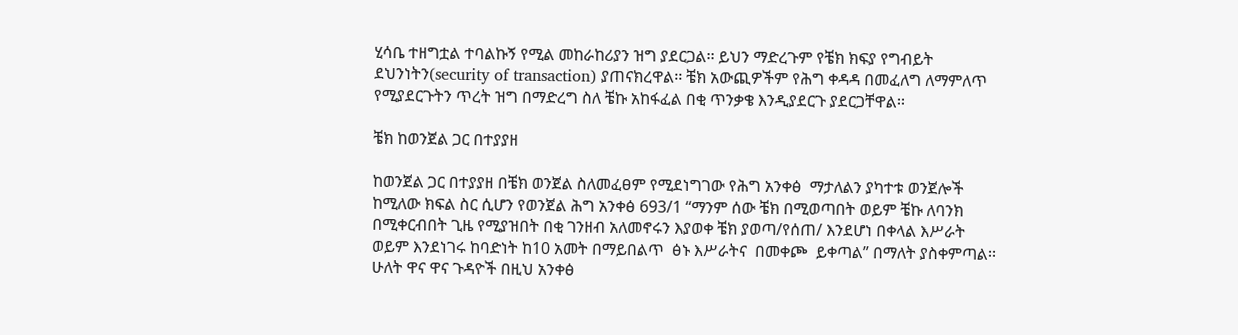ሂሳቤ ተዘግቷል ተባልኩኝ የሚል መከራከሪያን ዝግ ያደርጋል፡፡ ይህን ማድረጉም የቼክ ክፍያ የግብይት ደህንነትን(security of transaction) ያጠናክረዋል፡፡ ቼክ አውጪዎችም የሕግ ቀዳዳ በመፈለግ ለማምለጥ የሚያደርጉትን ጥረት ዝግ በማድረግ ስለ ቼኩ አከፋፈል በቂ ጥንቃቄ እንዲያደርጉ ያደርጋቸዋል፡፡

ቼክ ከወንጀል ጋር በተያያዘ

ከወንጀል ጋር በተያያዘ በቼክ ወንጀል ስለመፈፀም የሚደነግገው የሕግ አንቀፅ  ማታለልን ያካተቱ ወንጀሎች ከሚለው ክፍል ስር ሲሆን የወንጀል ሕግ አንቀፅ 693/1 “ማንም ሰው ቼክ በሚወጣበት ወይም ቼኩ ለባንክ  በሚቀርብበት ጊዜ የሚያዝበት በቂ ገንዘብ አለመኖሩን እያወቀ ቼክ ያወጣ/የሰጠ/ እንደሆነ በቀላል እሥራት ወይም እንደነገሩ ከባድነት ከ10 አመት በማይበልጥ  ፅኑ እሥራትና  በመቀጮ  ይቀጣል” በማለት ያስቀምጣል፡፡ ሁለት ዋና ዋና ጉዳዮች በዚህ አንቀፅ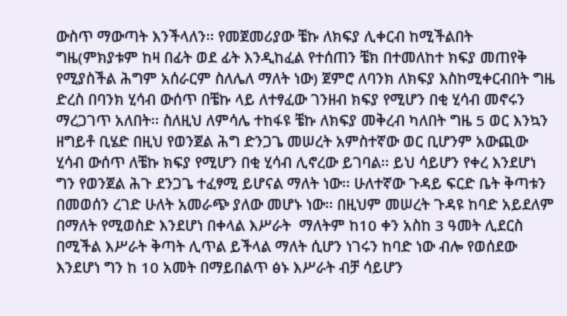ውስጥ ማውጣት እንችላለን፡፡ የመጀመሪያው ቼኩ ለክፍያ ሊቀርብ ከሚችልበት ግዜ(ምክያቱም ከዛ በፊት ወደ ፊት እንዲከፈል የተሰጠን ቼክ በተመለከተ ክፍያ መጠየቅ የሚያስችል ሕግም አሰራርም ስለሌለ ማለት ነው) ጀምሮ ለባንክ ለክፍያ እስከሚቀርብበት ግዜ ድረስ በባንክ ሂሳብ ውሰጥ በቼኩ ላይ ለተፃፈው ገንዘብ ክፍያ የሚሆን በቂ ሂሳብ መኖሩን ማረጋገጥ አለበት፡፡ ስለዚህ ለምሳሌ ተከፋዩ ቼኩ ለክፍያ መቅረብ ካለበት ግዜ 5 ወር እንኳን ዘግይቶ ቢሄድ በዚህ የወንጀል ሕግ ድንጋጌ መሠረት አምስተኛው ወር ቢሆንም አውጪው ሂሳብ ውሰጥ ለቼኩ ክፍያ የሚሆን በቂ ሂሳብ ሊኖረው ይገባል፡፡ ይህ ሳይሆን የቀረ እንደሆነ ግን የወንጀል ሕጉ ደንጋጌ ተፈፃሚ ይሆናል ማለት ነው፡፡ ሁለተኛው ጉዳይ ፍርድ ቤት ቅጣቱን በመወሰን ረገድ ሁለት አመራጭ ያለው መሆኑ ነው፡፡ በዚህም መሠረት ጉዳዩ ከባድ አይደለም በማለት የሚወስድ እንደሆነ በቀላል እሥራት  ማለትም ከ10 ቀን አስከ 3 ዓመት ሊደርስ በሚችል እሥራት ቅጣት ሊጥል ይችላል ማለት ሲሆን ነገሩን ከባድ ነው ብሎ የወሰደው እንደሆነ ግን ከ 10 አመት በማይበልጥ ፅኑ እሥራት ብቻ ሳይሆን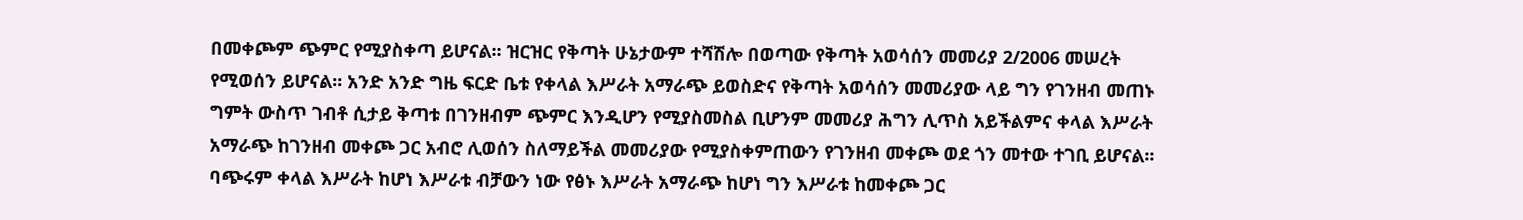በመቀጮም ጭምር የሚያስቀጣ ይሆናል፡፡ ዝርዝር የቅጣት ሁኔታውም ተሻሽሎ በወጣው የቅጣት አወሳሰን መመሪያ 2/2006 መሠረት የሚወሰን ይሆናል፡፡ አንድ አንድ ግዜ ፍርድ ቤቱ የቀላል እሥራት አማራጭ ይወስድና የቅጣት አወሳሰን መመሪያው ላይ ግን የገንዘብ መጠኑ ግምት ውስጥ ገብቶ ሲታይ ቅጣቱ በገንዘብም ጭምር እንዲሆን የሚያስመስል ቢሆንም መመሪያ ሕግን ሊጥስ አይችልምና ቀላል እሥራት አማራጭ ከገንዘብ መቀጮ ጋር አብሮ ሊወሰን ስለማይችል መመሪያው የሚያስቀምጠውን የገንዘብ መቀጮ ወደ ጎን መተው ተገቢ ይሆናል፡፡ ባጭሩም ቀላል እሥራት ከሆነ እሥራቱ ብቻውን ነው የፅኑ እሥራት አማራጭ ከሆነ ግን እሥራቱ ከመቀጮ ጋር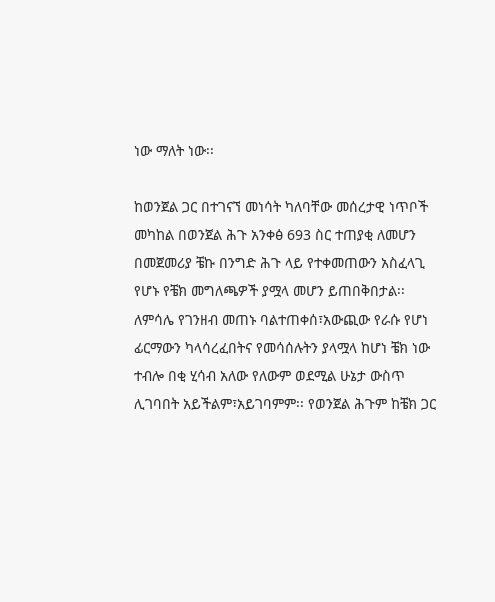ነው ማለት ነው፡፡

ከወንጀል ጋር በተገናኘ መነሳት ካለባቸው መሰረታዊ ነጥቦች መካከል በወንጀል ሕጉ አንቀፅ 693 ስር ተጠያቂ ለመሆን በመጀመሪያ ቼኩ በንግድ ሕጉ ላይ የተቀመጠውን አስፈላጊ የሆኑ የቼክ መግለጫዎች ያሟላ መሆን ይጠበቅበታል፡፡ ለምሳሌ የገንዘብ መጠኑ ባልተጠቀሰ፣አውጪው የራሱ የሆነ ፊርማውን ካላሳረፈበትና የመሳሰሉትን ያላሟላ ከሆነ ቼክ ነው ተብሎ በቂ ሂሳብ አለው የለውም ወደሚል ሁኔታ ውስጥ ሊገባበት አይችልም፣አይገባምም፡፡ የወንጀል ሕጉም ከቼክ ጋር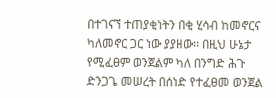በተገናኘ ተጠያቂነትን በቂ ሂሳብ ከመኖርና ካለመኖር ጋር ነው ያያዘው፡፡ በዚህ ሁኔታ የሚፈፀም ወንጀልም ካለ በንግድ ሕጉ ድንጋጌ መሠረት በሰነድ የተፈፀመ ወንጀል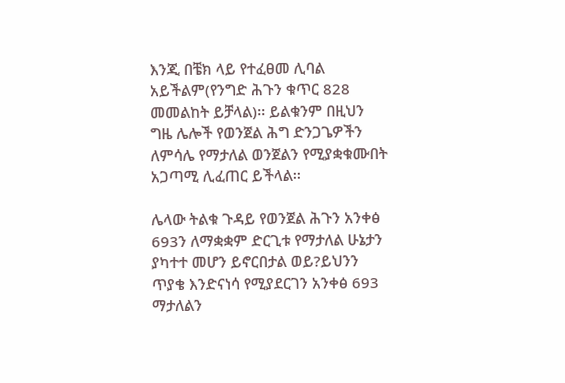እንጂ በቼክ ላይ የተፈፀመ ሊባል አይችልም(የንግድ ሕጉን ቁጥር 828 መመልከት ይቻላል)፡፡ ይልቁንም በዚህን ግዜ ሌሎች የወንጀል ሕግ ድንጋጌዎችን ለምሳሌ የማታለል ወንጀልን የሚያቋቁሙበት አጋጣሚ ሊፈጠር ይችላል፡፡

ሌላው ትልቁ ጉዳይ የወንጀል ሕጉን አንቀፅ 693ን ለማቋቋም ድርጊቱ የማታለል ሁኔታን ያካተተ መሆን ይኖርበታል ወይ?ይህንን ጥያቄ እንድናነሳ የሚያደርገን አንቀፅ 693 ማታለልን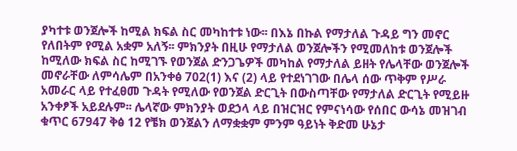ያካተቱ ወንጀሎች ከሚል ክፍል ስር መካከተቱ ነው፡፡ በእኔ በኩል የማታለል ጉዳይ ግን መኖር የለበትም የሚል አቋም አለኝ፡፡ ምክንያት በዚሁ የማታለል ወንጀሎችን የሚመለከቱ ወንጀሎች ከሚለው ክፍል ስር ከሚገኙ የወንጀል ድንጋጌዎች መካከል የማታለል ይዘት የሌላቸው ወንጀሎች መኖራቸው ለምሳሌም በአንቀፅ 702(1) እና (2) ላይ የተደነገገው በሌላ ሰው ጥቅም የሥራ አመራር ላይ የተፈፀመ ጉዳት የሚለው የወንጀል ድርጊት በውስጣቸው የማታለል ድርጊት የሚይዙ አንቀፆች አይደሉም፡፡ ሌላኛው ምክንያት ወደኃላ ላይ በዝርዝር የምናነሳው የሰበር ውሳኔ መዝገብ ቁጥር 67947 ቅፅ 12 የቼክ ወንጀልን ለማቋቋም ምንም ዓይነት ቅድመ ሁኔታ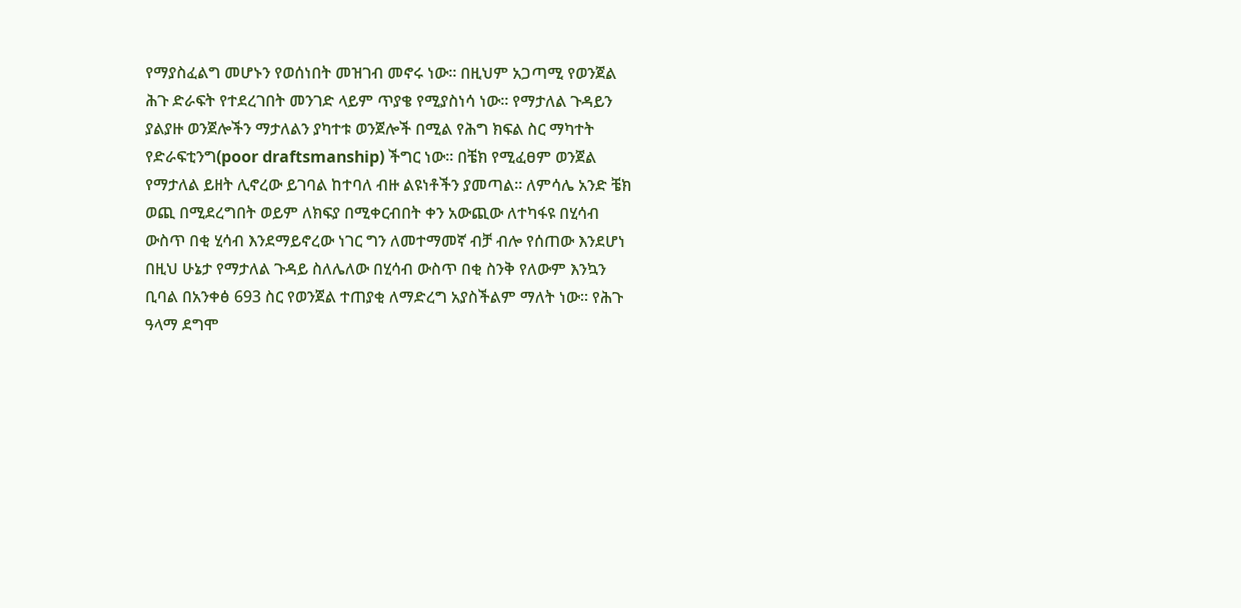የማያስፈልግ መሆኑን የወሰነበት መዝገብ መኖሩ ነው፡፡ በዚህም አጋጣሚ የወንጀል ሕጉ ድራፍት የተደረገበት መንገድ ላይም ጥያቄ የሚያስነሳ ነው፡፡ የማታለል ጉዳይን ያልያዙ ወንጀሎችን ማታለልን ያካተቱ ወንጀሎች በሚል የሕግ ክፍል ስር ማካተት የድራፍቲንግ(poor draftsmanship) ችግር ነው፡፡ በቼክ የሚፈፀም ወንጀል የማታለል ይዘት ሊኖረው ይገባል ከተባለ ብዙ ልዩነቶችን ያመጣል፡፡ ለምሳሌ አንድ ቼክ ወጪ በሚደረግበት ወይም ለክፍያ በሚቀርብበት ቀን አውጪው ለተካፋዩ በሂሳብ ውስጥ በቂ ሂሳብ እንደማይኖረው ነገር ግን ለመተማመኛ ብቻ ብሎ የሰጠው እንደሆነ በዚህ ሁኔታ የማታለል ጉዳይ ስለሌለው በሂሳብ ውስጥ በቂ ስንቅ የለውም እንኳን ቢባል በአንቀፅ 693 ስር የወንጀል ተጠያቂ ለማድረግ አያስችልም ማለት ነው፡፡ የሕጉ ዓላማ ደግሞ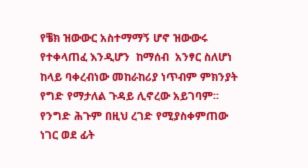የቼክ ዝውውር አስተማማኝ ሆኖ ዝውውሩ የተቀላጠፈ እንዲሆን  ከማሰብ  አንፃር ስለሆነ ከላይ ባቀረብነው መከራከሪያ ነጥብም ምክንያት የግድ የማታለል ጉዳይ ሊኖረው አይገባም፡፡ የንግድ ሕጉም በዚህ ረገድ የሚያስቀምጠው ነገር ወደ ፊት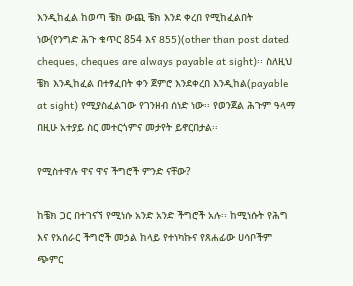እንዲከፈል ከወጣ ቼክ ውጪ ቼክ እንደ ቀረበ የሚከፈልበት ነው(የንግድ ሕጉ ቁጥር 854 እና 855)(other than post dated cheques, cheques are always payable at sight)፡፡ ስለዚህ ቼክ እንዲከፈል በተፃፈበት ቀን ጀምሮ እንደቀረበ እንዲከል(payable at sight) የሚያስፈልገው የገንዘብ ሰነድ ነው፡፡ የወንጀል ሕጉም ዓላማ በዚሁ አተያይ ስር መተርጎምና መታየት ይኖርበታል፡፡

የሚስተዋሉ ዋና ዋና ችግሮች ምንድ ናቸው?

ከቼክ ጋር በተገናኘ የሚነሱ አንድ አንድ ችግሮች አሉ፡፡ ከሚነሱት የሕግ እና የአሰራር ችግሮች መኃል ከላይ የተነካኩና የጸሐፊው ሀሳቦችም ጭምር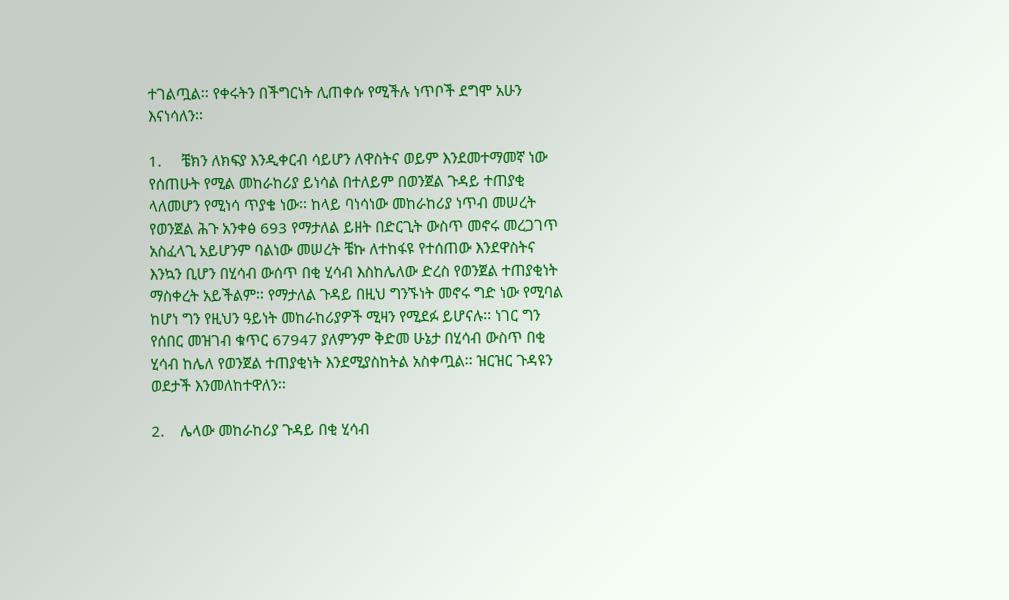ተገልጧል፡፡ የቀሩትን በችግርነት ሊጠቀሱ የሚችሉ ነጥቦች ደግሞ አሁን እናነሳለን፡፡

1.     ቼክን ለክፍያ እንዲቀርብ ሳይሆን ለዋስትና ወይም እንደመተማመኛ ነው የሰጠሁት የሚል መከራከሪያ ይነሳል በተለይም በወንጀል ጉዳይ ተጠያቂ ላለመሆን የሚነሳ ጥያቄ ነው፡፡ ከላይ ባነሳነው መከራከሪያ ነጥብ መሠረት የወንጀል ሕጉ አንቀፅ 693 የማታለል ይዘት በድርጊት ውስጥ መኖሩ መረጋገጥ አስፈላጊ አይሆንም ባልነው መሠረት ቼኩ ለተከፋዩ የተሰጠው እንደዋስትና እንኳን ቢሆን በሂሳብ ውሰጥ በቂ ሂሳብ እስከሌለው ድረስ የወንጀል ተጠያቂነት ማስቀረት አይችልም፡፡ የማታለል ጉዳይ በዚህ ግንኙነት መኖሩ ግድ ነው የሚባል ከሆነ ግን የዚህን ዓይነት መከራከሪያዎች ሚዛን የሚደፉ ይሆናሉ፡፡ ነገር ግን የሰበር መዝገብ ቁጥር 67947 ያለምንም ቅድመ ሁኔታ በሂሳብ ውስጥ በቂ ሂሳብ ከሌለ የወንጀል ተጠያቂነት እንደሚያስከትል አስቀጧል፡፡ ዝርዝር ጉዳዩን ወደታች እንመለከተዋለን፡፡

2.    ሌላው መከራከሪያ ጉዳይ በቂ ሂሳብ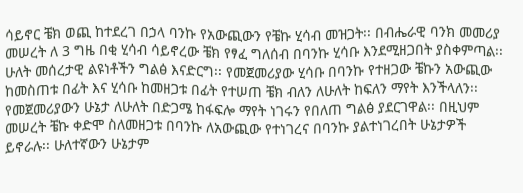ሳይኖር ቼክ ወጪ ከተደረገ በኃላ ባንኩ የአውጪውን የቼኩ ሂሳብ መዝጋት፡፡ በብሔራዊ ባንክ መመሪያ መሠረት ለ 3 ግዜ በቂ ሂሳብ ሳይኖረው ቼክ የፃፈ ግለሰብ በባንኩ ሂሳቡ እንደሚዘጋበት ያስቀምጣል፡፡ ሁለት መሰረታዊ ልዩነቶችን ግልፅ እናድርግ፡፡ የመጀመሪያው ሂሳቡ በባንኩ የተዘጋው ቼኩን አውጪው ከመስጠቱ በፊት እና ሂሳቡ ከመዘጋቱ በፊት የተሠጠ ቼክ ብለን ለሁለት ከፍለን ማየት እንችላለን፡፡ የመጀመሪያውን ሁኔታ ለሁለት በድጋሜ ከፋፍሎ ማየት ነገሩን የበለጠ ግልፅ ያደርገዋል፡፡ በዚህም መሠረት ቼኩ ቀድሞ ስለመዘጋቱ በባንኩ ለአውጪው የተነገረና በባንኩ ያልተነገረበት ሁኔታዎች ይኖራሉ፡፡ ሁለተኛውን ሁኔታም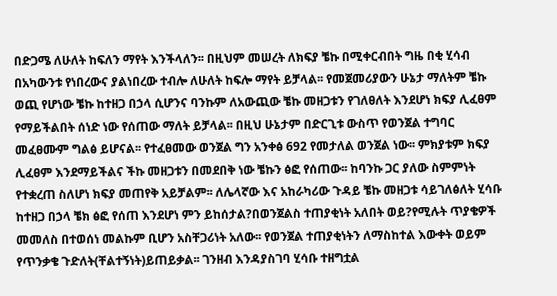በድጋሜ ለሁለት ከፍለን ማየት እንችላለን፡፡ በዚህም መሠረት ለክፍያ ቼኩ በሚቀርብበት ግዜ በቂ ሂሳብ በአካውንቱ የነበረውና ያልነበረው ተብሎ ለሁለት ከፍሎ ማየት ይቻላል፡፡ የመጀመሪያውን ሁኔታ ማለትም ቼኩ ወጪ የሆነው ቼኩ ከተዘጋ በኃላ ሲሆንና ባንኩም ለአውጪው ቼኩ መዘጋቱን የገለፀለት እንደሆነ ክፍያ ሊፈፀም የማይችልበት ሰነድ ነው የሰጠው ማለት ይቻላል፡፡ በዚህ ሁኔታም በድርጊቱ ውስጥ የወንጀል ተግባር መፈፀሙም ግልፅ ይሆናል፡፡ የተፈፀመው ወንጀል ግን አንቀፅ 692 የመታለል ወንጀል ነው፡፡ ምክያቱም ክፍያ ሊፈፀም እንደማይችልና ችኩ መዘጋቱን በመደበቅ ነው ቼኩን ፅፎ የሰጠው፡፡ ከባንኩ ጋር ያለው ስምምነት የተቋረጠ ስለሆነ ክፍያ መጠየቅ አይቻልም፡፡ ለሌላኛው እና አከራካሪው ጉዳይ ቼኩ መዘጋቱ ሳይገለፅለት ሂሳቡ ከተዘጋ በኃላ ቼክ ፅፎ የሰጠ እንደሆነ ምን ይከሰታል?በወንጀልስ ተጠያቂነት አለበት ወይ?የሚሉት ጥያቄዎች መመለስ በተወሰነ መልኩም ቢሆን አስቸጋሪነት አለው፡፡ የወንጀል ተጠያቂነትን ለማስከተል እውቀት ወይም የጥንቃቄ ጉድለት(ቸልተኝነት)ይጠይቃል፡፡ ገንዘብ እንዳያስገባ ሂሳቡ ተዘግቷል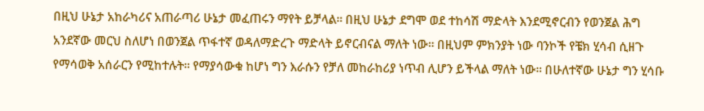በዚህ ሁኔታ አከራካሪና አጠራጣሪ ሁኔታ መፈጠሩን ማየት ይቻላል፡፡ በዚህ ሁኔታ ደግሞ ወደ ተከሳሽ ማድላት እንደሚኖርብን የወንጀል ሕግ አንደኛው መርህ ስለሆነ በወንጀል ጥፋተኛ ወዳለማድረጉ ማድላት ይኖርብናል ማለት ነው፡፡ በዚህም ምክንያት ነው ባንኮች የቼክ ሂሳብ ሲዘጉ የማሳወቅ አሰራርን የሚከተሉት፡፡ የማያሳውቁ ከሆነ ግን እራሱን የቻለ መከራከሪያ ነጥብ ሊሆን ይችላል ማለት ነው፡፡ በሁለተኛው ሁኔታ ግን ሂሳቡ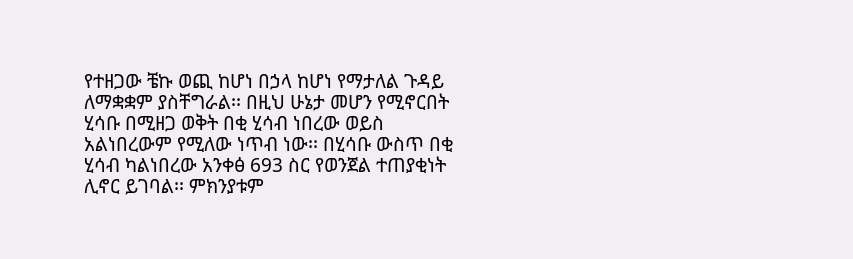የተዘጋው ቼኩ ወጪ ከሆነ በኃላ ከሆነ የማታለል ጉዳይ ለማቋቋም ያስቸግራል፡፡ በዚህ ሁኔታ መሆን የሚኖርበት ሂሳቡ በሚዘጋ ወቅት በቂ ሂሳብ ነበረው ወይስ አልነበረውም የሚለው ነጥብ ነው፡፡ በሂሳቡ ውስጥ በቂ ሂሳብ ካልነበረው አንቀፅ 693 ስር የወንጀል ተጠያቂነት ሊኖር ይገባል፡፡ ምክንያቱም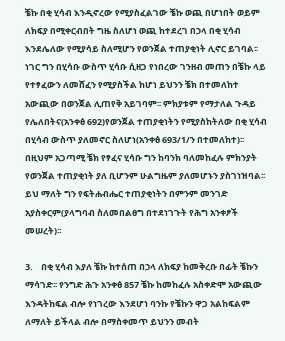ቼኩ በቂ ሂሳብ እንዲኖረው የሚያስፈልገው ቼኩ ወጪ በሆነበት ወይም ለክፍያ በሚቀርብበት ግዜ ስለሆነ ወጪ ከተደረገ በኃላ በቂ ሂሳብ እንደሌለው የሚያሳይ ስለሚሆን የወንጀል ተጠያቂነት ሊኖር ይገባል፡፡ ነገር ግን በሂሳቡ ውስጥ ሂሳቡ ሲዘጋ የነበረው ገንዘብ መጠን በቼኩ ላይ የተፃፈውን ለመሸፈን የሚያስችል ከሆነ ይህንን ቼክ በተመለከተ አውጪው በወንጀል ሊጠየቅ አይገባም፡፡ ምክያቱም የማታለል ጉዳይ የሌለበትና(አንቀፅ 692)የወንጀል ተጠያቂነትን የሚያስከትለው በቂ ሂሳብ በሂሳብ ውስጥ ያለመኖር ስለሆነ(አንቀፅ 693/1/ን በተመለከተ)፡፡ በዚህም አጋጣሚ ቼክ የፃፈና ሂሳቡ ግን ከባንክ ባለመከፈሉ ምክንያት የወንጀል ተጠያቂነት ያለ ቢሆንም ሁልግዜም ያለመሆኑን ያስገነዝባል፡፡ ይህ ማለት ግን የፍትሐብሔር ተጠያቂነትን በምንም መንገድ አያስቀርም(ያላግባብ ስለመበልፀግ በተደነገጉት የሕግ አንቀፆች መሠረት)፡፡

3.    በቂ ሂሳብ እያለ ቼኩ ከተሰጠ በኃላ ለክፍያ ከመቅረቡ በፊት ቼኩን ማሳገድ፡፡ የንግድ ሕጉ አንቀፅ 857 ቼኩ ከመከፈሉ አስቀድሞ አውጪው እንዳትከፍል ብሎ የነገረው እንደሆነ ባንኩ የቼኩን ዋጋ አልከፍልም ለማለት ይችላል ብሎ በማስቀመጥ ይህንን መብት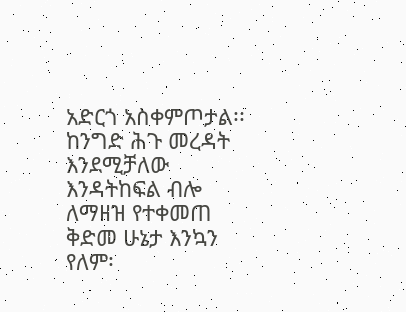አድርጎ አስቀምጦታል፡፡ ከንግድ ሕጉ መረዳት እንደሚቻለው እንዳትከፍል ብሎ ለማዘዝ የተቀመጠ ቅድመ ሁኔታ እንኳን የለም፡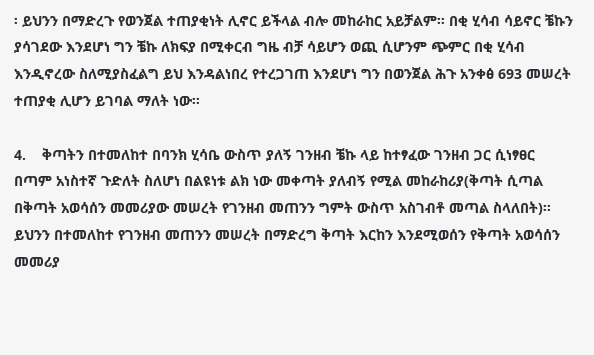፡ ይህንን በማድረጉ የወንጀል ተጠያቂነት ሊኖር ይችላል ብሎ መከራከር አይቻልም፡፡ በቂ ሂሳብ ሳይኖር ቼኩን ያሳገደው እንደሆነ ግን ቼኩ ለክፍያ በሚቀርብ ግዜ ብቻ ሳይሆን ወጪ ሲሆንም ጭምር በቂ ሂሳብ እንዲኖረው ስለሚያስፈልግ ይህ እንዳልነበረ የተረጋገጠ እንደሆነ ግን በወንጀል ሕጉ አንቀፅ 693 መሠረት ተጠያቂ ሊሆን ይገባል ማለት ነው፡፡

4.    ቅጣትን በተመለከተ በባንክ ሂሳቤ ውስጥ ያለኝ ገንዘብ ቼኩ ላይ ከተፃፈው ገንዘብ ጋር ሲነፃፀር  በጣም አነስተኛ ጉድለት ስለሆነ በልዩነቱ ልክ ነው መቀጣት ያለብኝ የሚል መከራከሪያ(ቅጣት ሲጣል በቅጣት አወሳሰን መመሪያው መሠረት የገንዘብ መጠንን ግምት ውስጥ አስገብቶ መጣል ስላለበት)፡፡ ይህንን በተመለከተ የገንዘብ መጠንን መሠረት በማድረግ ቅጣት እርከን እንደሚወሰን የቅጣት አወሳሰን መመሪያ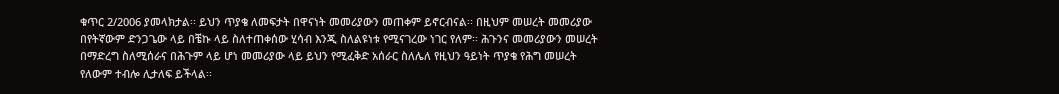ቁጥር 2/2006 ያመላክታል፡፡ ይህን ጥያቄ ለመፍታት በዋናነት መመሪያውን መጠቀም ይኖርብናል፡፡ በዚህም መሠረት መመሪያው በየትኛውም ድንጋጌው ላይ በቼኩ ላይ ስለተጠቀሰው ሂሳብ እንጂ ስለልዩነቱ የሚናገረው ነገር የለም፡፡ ሕጉንና መመሪያውን መሠረት በማድረግ ስለሚሰራና በሕጉም ላይ ሆነ መመሪያው ላይ ይህን የሚፈቅድ አሰራር ስለሌለ የዚህን ዓይነት ጥያቄ የሕግ መሠረት የለውም ተብሎ ሊታለፍ ይችላል፡፡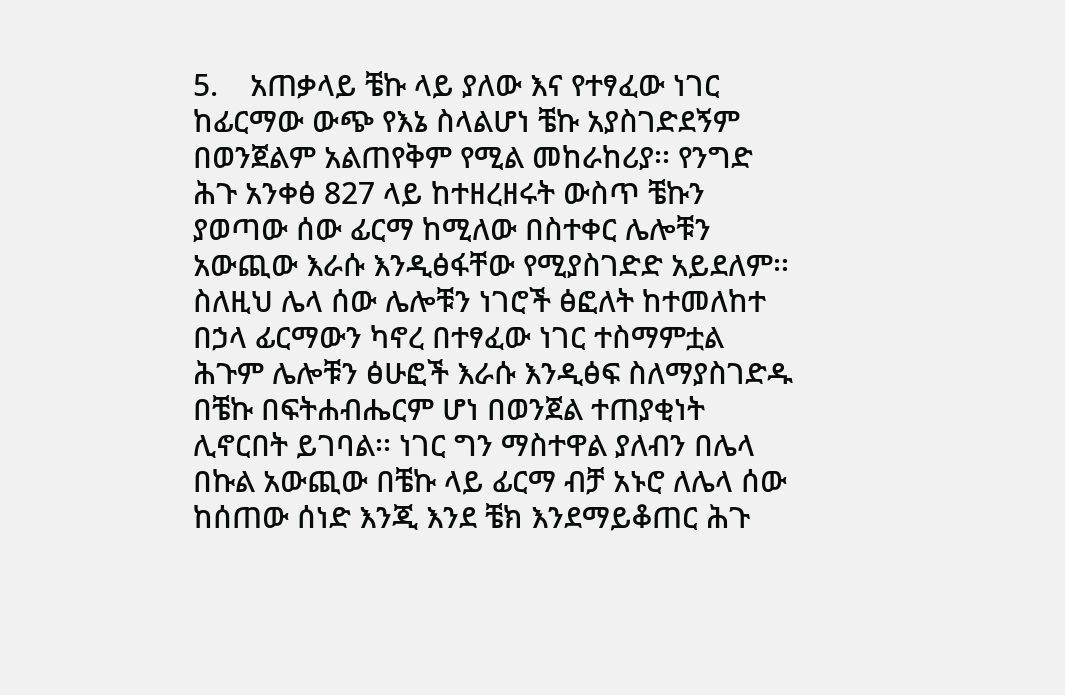5.    አጠቃላይ ቼኩ ላይ ያለው እና የተፃፈው ነገር ከፊርማው ውጭ የእኔ ስላልሆነ ቼኩ አያስገድደኝም በወንጀልም አልጠየቅም የሚል መከራከሪያ፡፡ የንግድ ሕጉ አንቀፅ 827 ላይ ከተዘረዘሩት ውስጥ ቼኩን ያወጣው ሰው ፊርማ ከሚለው በስተቀር ሌሎቹን አውጪው እራሱ እንዲፅፋቸው የሚያስገድድ አይደለም፡፡ ስለዚህ ሌላ ሰው ሌሎቹን ነገሮች ፅፎለት ከተመለከተ በኃላ ፊርማውን ካኖረ በተፃፈው ነገር ተስማምቷል ሕጉም ሌሎቹን ፅሁፎች እራሱ እንዲፅፍ ስለማያስገድዱ በቼኩ በፍትሐብሔርም ሆነ በወንጀል ተጠያቂነት ሊኖርበት ይገባል፡፡ ነገር ግን ማስተዋል ያለብን በሌላ በኩል አውጪው በቼኩ ላይ ፊርማ ብቻ አኑሮ ለሌላ ሰው ከሰጠው ሰነድ እንጂ እንደ ቼክ እንደማይቆጠር ሕጉ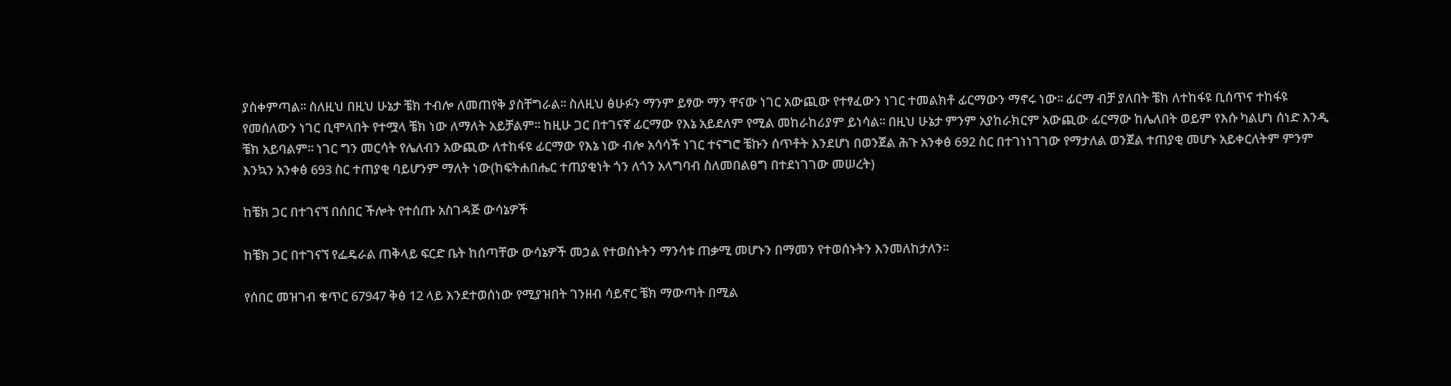ያስቀምጣል፡፡ ስለዚህ በዚህ ሁኔታ ቼክ ተብሎ ለመጠየቅ ያስቸግራል፡፡ ስለዚህ ፅሁፉን ማንም ይፃው ማን ዋናው ነገር አውጪው የተፃፈውን ነገር ተመልክቶ ፊርማውን ማኖሩ ነው፡፡ ፊርማ ብቻ ያለበት ቼክ ለተከፋዩ ቢሰጥና ተከፋዩ የመሰለውን ነገር ቢሞላበት የተሟላ ቼክ ነው ለማለት አይቻልም፡፡ ከዚሁ ጋር በተገናኛ ፊርማው የእኔ አይደለም የሚል መከራከሪያም ይነሳል፡፡ በዚህ ሁኔታ ምንም አያከራክርም አውጪው ፊርማው ከሌለበት ወይም የእሱ ካልሆነ ሰነድ እንዲ ቼክ አይባልም፡፡ ነገር ግን መርሳት የሌለብን አውጪው ለተከፋዩ ፊርማው የእኔ ነው ብሎ አሳሳች ነገር ተናግሮ ቼኩን ሰጥቶት እንደሆነ በወንጀል ሕጉ አንቀፅ 692 ስር በተገነነገገው የማታለል ወንጀል ተጠያቂ መሆኑ አይቀርለትም ምንም እንኳን አንቀፅ 693 ስር ተጠያቂ ባይሆንም ማለት ነው(ከፍትሐበሔር ተጠያቂነት ጎን ለጎን አላግባብ ስለመበልፀግ በተደነገገው መሠረት)

ከቼክ ጋር በተገናኘ በሰበር ችሎት የተሰጡ አስገዳጅ ውሳኔዎች

ከቼክ ጋር በተገናኘ የፌዴራል ጠቅላይ ፍርድ ቤት ከሰጣቸው ውሳኔዎች መኃል የተወሰኑትን ማንሳቱ ጠቃሚ መሆኑን በማመን የተወሰኑትን እንመለከታለን፡፡

የሰበር መዝገብ ቁጥር 67947 ቅፅ 12 ላይ እንደተወሰነው የሚያዝበት ገንዘብ ሳይኖር ቼክ ማውጣት በሚል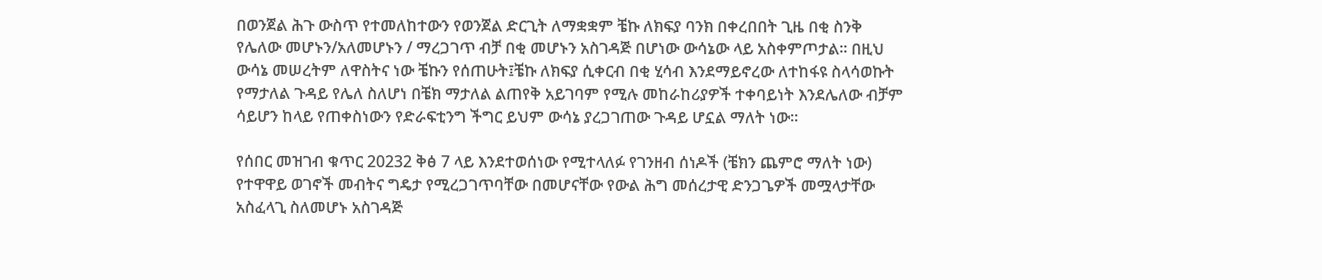በወንጀል ሕጉ ውስጥ የተመለከተውን የወንጀል ድርጊት ለማቋቋም ቼኩ ለክፍያ ባንክ በቀረበበት ጊዜ በቂ ስንቅ የሌለው መሆኑን/አለመሆኑን / ማረጋገጥ ብቻ በቂ መሆኑን አስገዳጅ በሆነው ውሳኔው ላይ አስቀምጦታል፡፡ በዚህ ውሳኔ መሠረትም ለዋስትና ነው ቼኩን የሰጠሁት፤ቼኩ ለክፍያ ሲቀርብ በቂ ሂሳብ እንደማይኖረው ለተከፋዩ ስላሳወኩት የማታለል ጉዳይ የሌለ ስለሆነ በቼክ ማታለል ልጠየቅ አይገባም የሚሉ መከራከሪያዎች ተቀባይነት እንደሌለው ብቻም ሳይሆን ከላይ የጠቀስነውን የድራፍቲንግ ችግር ይህም ውሳኔ ያረጋገጠው ጉዳይ ሆኗል ማለት ነው፡፡

የሰበር መዝገብ ቁጥር 20232 ቅፅ 7 ላይ እንደተወሰነው የሚተላለፉ የገንዘብ ሰነዶች (ቼክን ጨምሮ ማለት ነው) የተዋዋይ ወገኖች መብትና ግዴታ የሚረጋገጥባቸው በመሆናቸው የውል ሕግ መሰረታዊ ድንጋጌዎች መሟላታቸው አስፈላጊ ስለመሆኑ አስገዳጅ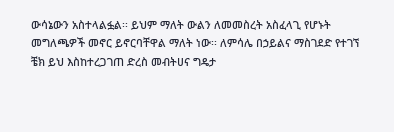ውሳኔውን አስተላልፏል፡፡ ይህም ማለት ውልን ለመመስረት አስፈላጊ የሆኑት መግለጫዎች መኖር ይኖርባቸዋል ማለት ነው፡፡ ለምሳሌ በኃይልና ማስገደድ የተገኘ ቼክ ይህ እስከተረጋገጠ ድረስ መብትሀና ግዴታ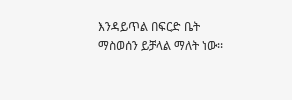እንዳይጥል በፍርድ ቤት ማስወሰን ይቻላል ማለት ነው፡፡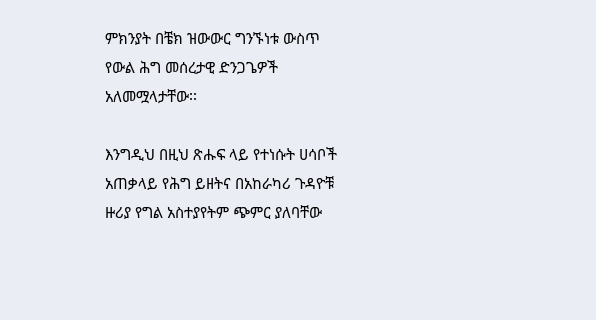ምክንያት በቼክ ዝውውር ግንኙነቱ ውስጥ የውል ሕግ መሰረታዊ ድንጋጌዎች አለመሟላታቸው፡፡

እንግዲህ በዚህ ጽሑፍ ላይ የተነሱት ሀሳቦች አጠቃላይ የሕግ ይዘትና በአከራካሪ ጉዳዮቹ ዙሪያ የግል አስተያየትም ጭምር ያለባቸው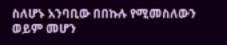ስለሆኑ አንባቢው በበኩሉ የሚመስለውን ወይም መሆን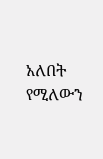አለበት የሚለውን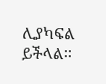ሊያካፍል ይችላል፡፡